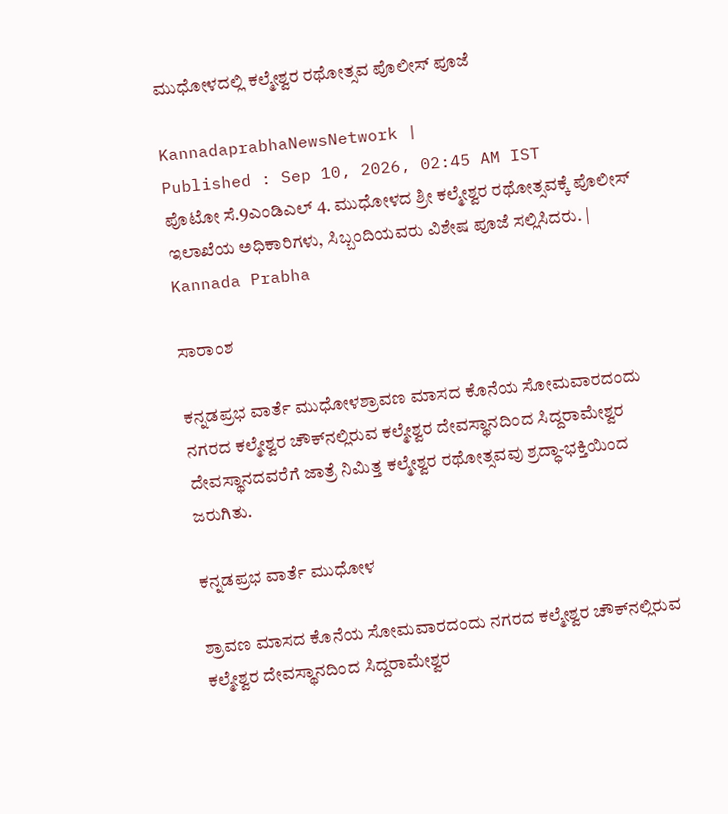ಮುಧೋಳದಲ್ಲಿ ಕಲ್ಮೇಶ್ವರ ರಥೋತ್ಸವ ಪೊಲೀಸ್‌ ಪೂಜೆ

KannadaprabhaNewsNetwork |
Published : Sep 10, 2026, 02:45 AM IST
ಪೊಟೋ ಸೆ.9ಎಂಡಿಎಲ್ 4. ಮುಧೋಳದ ಶ್ರೀ ಕಲ್ಮೇಶ್ವರ ರಥೋತ್ಸವಕ್ಕೆ ಪೊಲೀಸ್ ಇಲಾಖೆಯ ಅಧಿಕಾರಿಗಳು, ಸಿಬ್ಬಂದಿಯವರು ವಿಶೇಷ ಪೂಜೆ ಸಲ್ಲಿಸಿದರು. | Kannada Prabha

ಸಾರಾಂಶ

ಕನ್ನಡಪ್ರಭ ವಾರ್ತೆ ಮುಧೋಳಶ್ರಾವಣ ಮಾಸದ ಕೊನೆಯ ಸೋಮವಾರದಂದು ನಗರದ ಕಲ್ಮೇಶ್ವರ ಚೌಕ್‌ನಲ್ಲಿರುವ ಕಲ್ಮೇಶ್ವರ ದೇವಸ್ಥಾನದಿಂದ ಸಿದ್ದರಾಮೇಶ್ವರ ದೇವಸ್ಥಾನದವರೆಗೆ ಜಾತ್ರೆ ನಿಮಿತ್ತ ಕಲ್ಮೇಶ್ವರ ರಥೋತ್ಸವವು ಶ್ರದ್ಧಾ-ಭಕ್ತಿಯಿಂದ ಜರುಗಿತು.

ಕನ್ನಡಪ್ರಭ ವಾರ್ತೆ ಮುಧೋಳ

ಶ್ರಾವಣ ಮಾಸದ ಕೊನೆಯ ಸೋಮವಾರದಂದು ನಗರದ ಕಲ್ಮೇಶ್ವರ ಚೌಕ್‌ನಲ್ಲಿರುವ ಕಲ್ಮೇಶ್ವರ ದೇವಸ್ಥಾನದಿಂದ ಸಿದ್ದರಾಮೇಶ್ವರ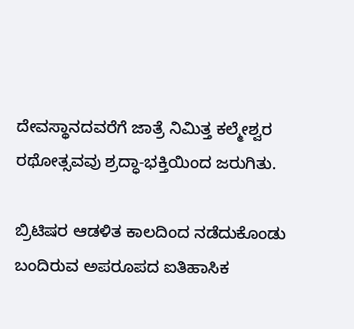ದೇವಸ್ಥಾನದವರೆಗೆ ಜಾತ್ರೆ ನಿಮಿತ್ತ ಕಲ್ಮೇಶ್ವರ ರಥೋತ್ಸವವು ಶ್ರದ್ಧಾ-ಭಕ್ತಿಯಿಂದ ಜರುಗಿತು.

ಬ್ರಿಟಿಷರ ಆಡಳಿತ ಕಾಲದಿಂದ ನಡೆದುಕೊಂಡು ಬಂದಿರುವ ಅಪರೂಪದ ಐತಿಹಾಸಿಕ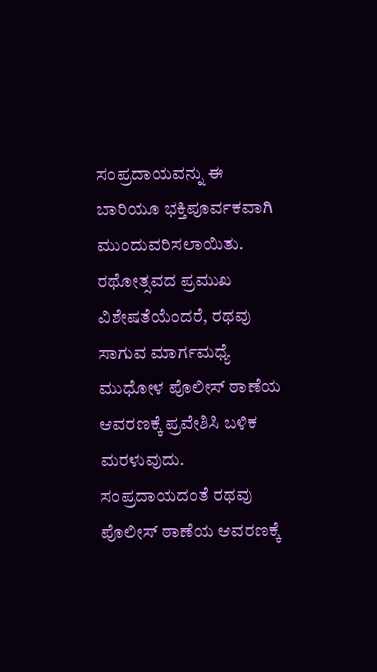ಸಂಪ್ರದಾಯವನ್ನು ಈ ಬಾರಿಯೂ ಭಕ್ತಿಪೂರ್ವಕವಾಗಿ ಮುಂದುವರಿಸಲಾಯಿತು. ರಥೋತ್ಸವದ ಪ್ರಮುಖ ವಿಶೇಷತೆಯೆಂದರೆ, ರಥವು ಸಾಗುವ ಮಾರ್ಗಮಧ್ಯೆ ಮುಧೋಳ ಪೊಲೀಸ್ ಠಾಣೆಯ ಆವರಣಕ್ಕೆ ಪ್ರವೇಶಿಸಿ ಬಳಿಕ ಮರಳುವುದು. ಸಂಪ್ರದಾಯದಂತೆ ರಥವು ಪೊಲೀಸ್ ಠಾಣೆಯ ಆವರಣಕ್ಕೆ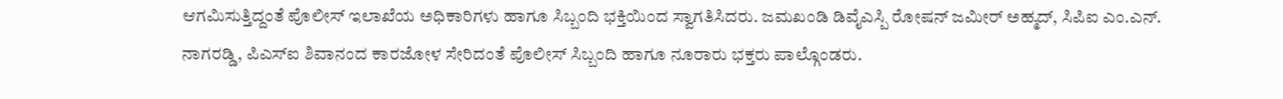ಆಗಮಿಸುತ್ತಿದ್ದಂತೆ ಪೊಲೀಸ್ ಇಲಾಖೆಯ ಅಧಿಕಾರಿಗಳು ಹಾಗೂ ಸಿಬ್ಬಂದಿ ಭಕ್ತಿಯಿಂದ ಸ್ವಾಗತಿಸಿದರು. ಜಮಖಂಡಿ ಡಿವೈಎಸ್ಪಿ ರೋಷನ್ ಜಮೀರ್ ಅಹ್ಮದ್, ಸಿಪಿಐ ಎಂ.ಎನ್. ನಾಗರಡ್ಡಿ, ಪಿಎಸ್‌ಐ ಶಿವಾನಂದ ಕಾರಜೋಳ ಸೇರಿದಂತೆ ಪೊಲೀಸ್ ಸಿಬ್ಬಂದಿ ಹಾಗೂ ನೂರಾರು ಭಕ್ತರು ಪಾಲ್ಗೊಂಡರು.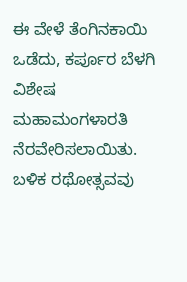ಈ ವೇಳೆ ತೆಂಗಿನಕಾಯಿ ಒಡೆದು, ಕರ್ಪೂರ ಬೆಳಗಿ ವಿಶೇಷ ಮಹಾಮಂಗಳಾರತಿ ನೆರವೇರಿಸಲಾಯಿತು. ಬಳಿಕ ರಥೋತ್ಸವವು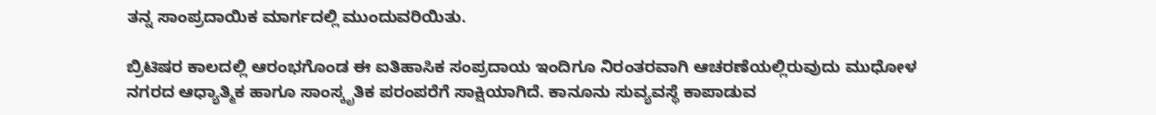ತನ್ನ ಸಾಂಪ್ರದಾಯಿಕ ಮಾರ್ಗದಲ್ಲಿ ಮುಂದುವರಿಯಿತು.

ಬ್ರಿಟಿಷರ ಕಾಲದಲ್ಲಿ ಆರಂಭಗೊಂಡ ಈ ಐತಿಹಾಸಿಕ ಸಂಪ್ರದಾಯ ಇಂದಿಗೂ ನಿರಂತರವಾಗಿ ಆಚರಣೆಯಲ್ಲಿರುವುದು ಮುಧೋಳ ನಗರದ ಆಧ್ಯಾತ್ಮಿಕ ಹಾಗೂ ಸಾಂಸ್ಕೃತಿಕ ಪರಂಪರೆಗೆ ಸಾಕ್ಷಿಯಾಗಿದೆ. ಕಾನೂನು ಸುವ್ಯವಸ್ಥೆ ಕಾಪಾಡುವ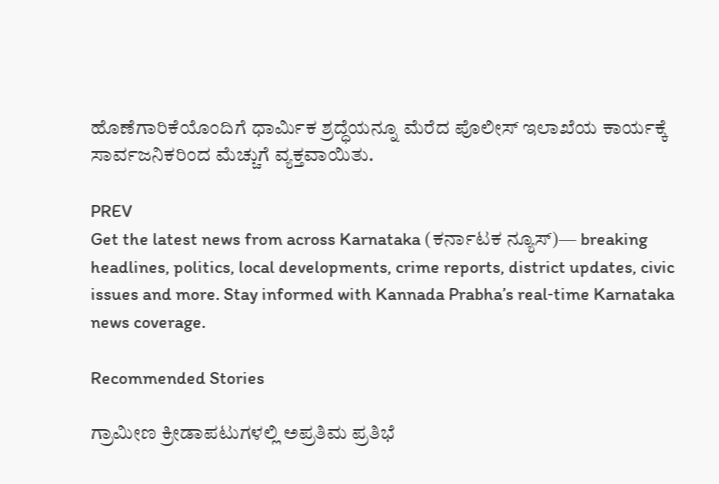ಹೊಣೆಗಾರಿಕೆಯೊಂದಿಗೆ ಧಾರ್ಮಿಕ ಶ್ರದ್ಧೆಯನ್ನೂ ಮೆರೆದ ಪೊಲೀಸ್ ಇಲಾಖೆಯ ಕಾರ್ಯಕ್ಕೆ ಸಾರ್ವಜನಿಕರಿಂದ ಮೆಚ್ಚುಗೆ ವ್ಯಕ್ತವಾಯಿತು.

PREV
Get the latest news from across Karnataka (ಕರ್ನಾಟಕ ನ್ಯೂಸ್)— breaking headlines, politics, local developments, crime reports, district updates, civic issues and more. Stay informed with Kannada Prabha’s real‑time Karnataka news coverage.

Recommended Stories

ಗ್ರಾಮೀಣ ಕ್ರೀಡಾಪಟುಗಳಲ್ಲಿ ಅಪ್ರತಿಮ ಪ್ರತಿಭೆ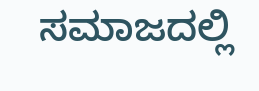ಸಮಾಜದಲ್ಲಿ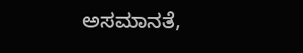ಅಸಮಾನತೆ,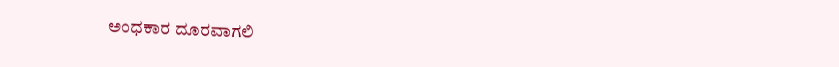ಅಂಧಕಾರ ದೂರವಾಗಲಿ